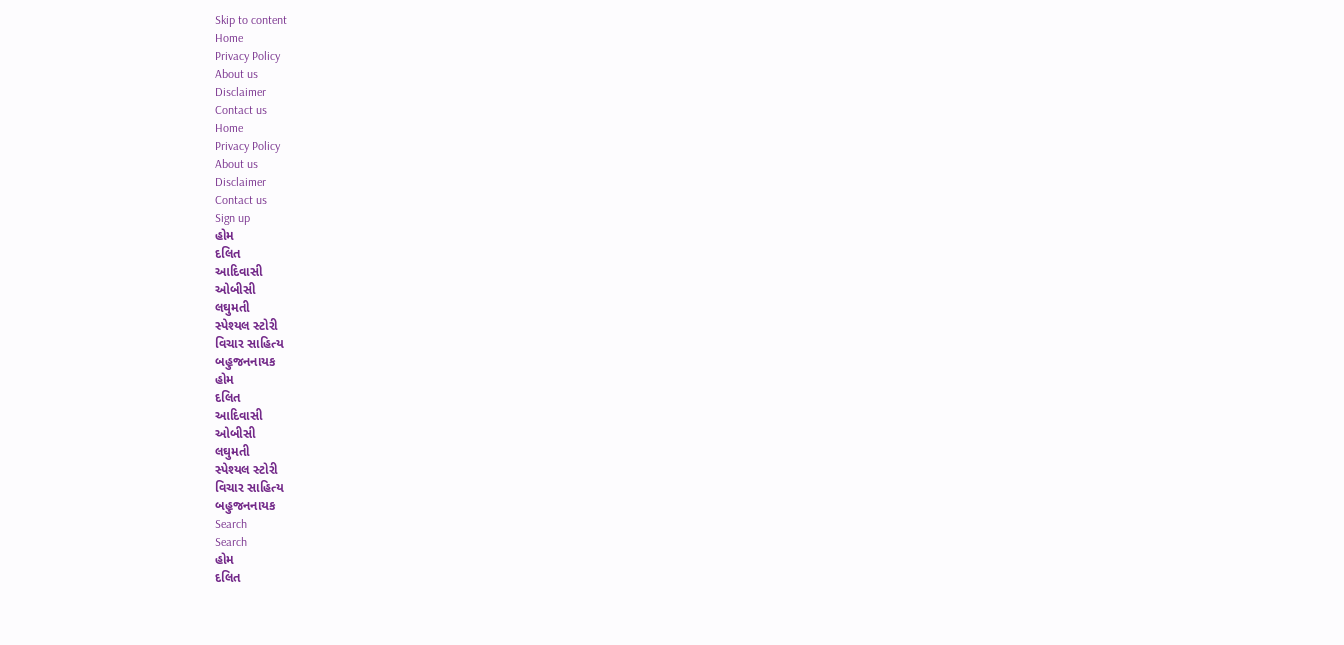Skip to content
Home
Privacy Policy
About us
Disclaimer
Contact us
Home
Privacy Policy
About us
Disclaimer
Contact us
Sign up
હોમ
દલિત
આદિવાસી
ઓબીસી
લઘુમતી
સ્પેશ્યલ સ્ટોરી
વિચાર સાહિત્ય
બહુજનનાયક
હોમ
દલિત
આદિવાસી
ઓબીસી
લઘુમતી
સ્પેશ્યલ સ્ટોરી
વિચાર સાહિત્ય
બહુજનનાયક
Search
Search
હોમ
દલિત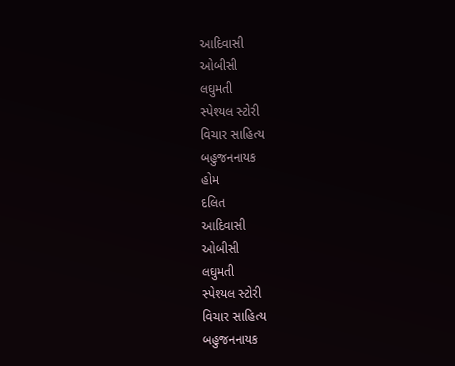આદિવાસી
ઓબીસી
લઘુમતી
સ્પેશ્યલ સ્ટોરી
વિચાર સાહિત્ય
બહુજનનાયક
હોમ
દલિત
આદિવાસી
ઓબીસી
લઘુમતી
સ્પેશ્યલ સ્ટોરી
વિચાર સાહિત્ય
બહુજનનાયક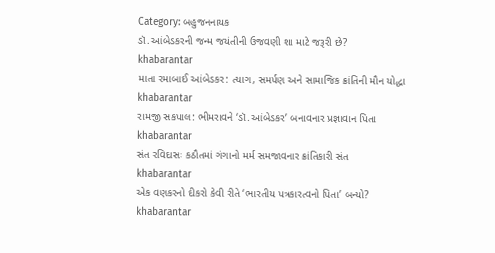Category: બહુજનનાયક
ડૉ.આંબેડકરની જન્મ જયંતીની ઉજવણી શા માટે જરૂરી છે?
khabarantar
માતા રમાબાઈ આંબેડકર: ત્યાગ, સમર્પણ અને સામાજિક ક્રાંતિની મૌન યોદ્ધા
khabarantar
રામજી સકપાલ: ભીમરાવને ‘ડૉ.આંબેડકર’ બનાવનાર પ્રજ્ઞાવાન પિતા
khabarantar
સંત રવિદાસઃ કઠૌતમાં ગંગાનો મર્મ સમજાવનાર ક્રાંતિકારી સંત
khabarantar
એક વણકરનો દીકરો કેવી રીતે ‘ભારતીય પત્રકારત્વનો પિતા’ બન્યો?
khabarantar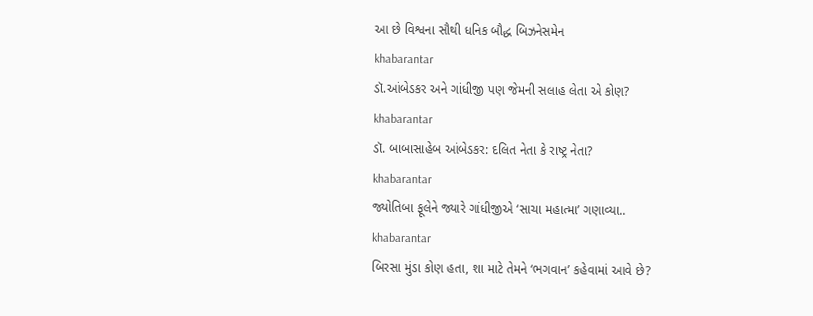આ છે વિશ્વના સૌથી ધનિક બૌદ્ધ બિઝનેસમેન
khabarantar
ડૉ.આંબેડકર અને ગાંધીજી પણ જેમની સલાહ લેતા એ કોણ?
khabarantar
ડૉ. બાબાસાહેબ આંબેડકર: દલિત નેતા કે રાષ્ટ્ર નેતા?
khabarantar
જ્યોતિબા ફૂલેને જ્યારે ગાંધીજીએ ‘સાચા મહાત્મા’ ગણાવ્યા..
khabarantar
બિરસા મુંડા કોણ હતા, શા માટે તેમને ‘ભગવાન’ કહેવામાં આવે છે?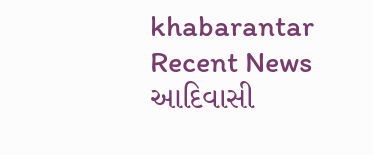khabarantar
Recent News
આદિવાસી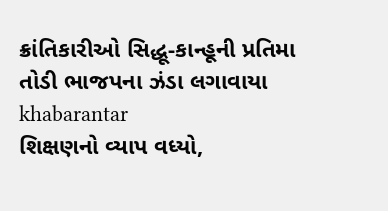ક્રાંતિકારીઓ સિદ્ધૂ-કાન્હૂની પ્રતિમા તોડી ભાજપના ઝંડા લગાવાયા
khabarantar
શિક્ષણનો વ્યાપ વધ્યો,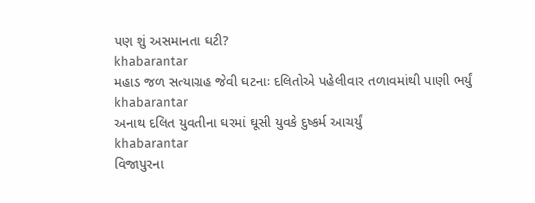પણ શું અસમાનતા ઘટી?
khabarantar
મહાડ જળ સત્યાગ્રહ જેવી ઘટનાઃ દલિતોએ પહેલીવાર તળાવમાંથી પાણી ભર્યું
khabarantar
અનાથ દલિત યુવતીના ઘરમાં ઘૂસી યુવકે દુષ્કર્મ આચર્યું
khabarantar
વિજાપુરના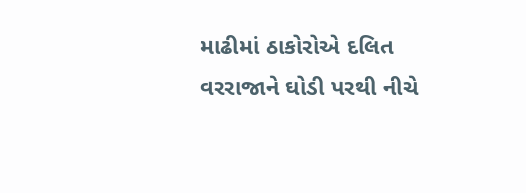માઢીમાં ઠાકોરોએ દલિત વરરાજાને ઘોડી પરથી નીચે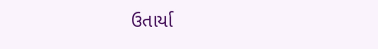ઉતાર્યા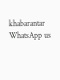khabarantar
WhatsApp us